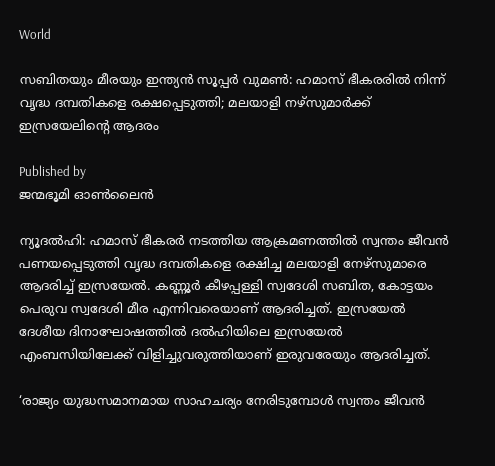World

സബിതയും മീരയും ഇന്ത്യന്‍ സൂപ്പര്‍ വുമണ്‍: ഹമാസ് ഭീകരരില്‍ നിന്ന് വൃദ്ധ ദമ്പതികളെ രക്ഷപ്പെടുത്തി; മലയാളി നഴ്‌സുമാര്‍ക്ക് ഇസ്രയേലിന്റെ ആദരം

Published by
ജന്മഭൂമി ഓണ്‍ലൈന്‍

ന്യൂദല്‍ഹി: ഹമാസ് ഭീകരര്‍ നടത്തിയ ആക്രമണത്തില്‍ സ്വന്തം ജീവന്‍ പണയപ്പെടുത്തി വൃദ്ധ ദമ്പതികളെ രക്ഷിച്ച മലയാളി നേഴ്‌സുമാരെ ആദരിച്ച് ഇസ്രയേല്‍. കണ്ണൂര്‍ കീഴപ്പള്ളി സ്വദേശി സബിത, കോട്ടയം പെരുവ സ്വദേശി മീര എന്നിവരെയാണ് ആദരിച്ചത്. ഇസ്രയേല്‍ ദേശീയ ദിനാഘോഷത്തില്‍ ദല്‍ഹിയിലെ ഇസ്രയേല്‍ എംബസിയിലേക്ക് വിളിച്ചുവരുത്തിയാണ് ഇരുവരേയും ആദരിച്ചത്.

‘രാജ്യം യുദ്ധസമാനമായ സാഹചര്യം നേരിടുമ്പോള്‍ സ്വന്തം ജീവന്‍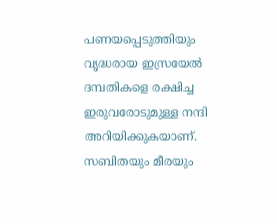പണയപ്പെടുത്തിയും വൃദ്ധരായ ഇസ്രയേല്‍ ദമ്പതികളെ രക്ഷിച്ച ഇരുവരോടുമുള്ള നന്ദി അറിയിക്കുകയാണ്. സബിതയും മീരയും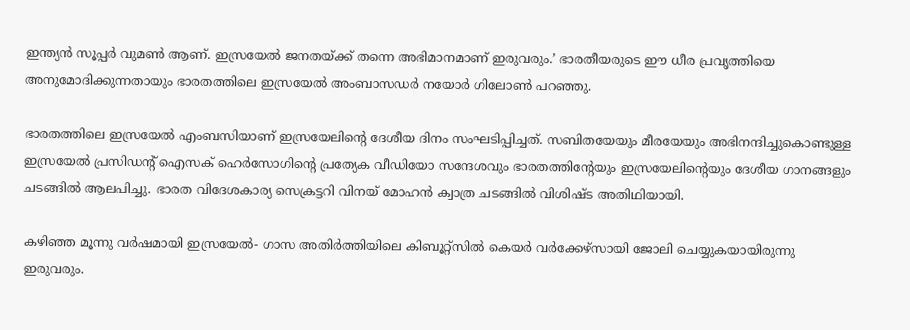ഇന്ത്യന്‍ സൂപ്പര്‍ വുമണ്‍ ആണ്. ഇസ്രയേല്‍ ജനതയ്‌ക്ക് തന്നെ അഭിമാനമാണ് ഇരുവരും.’ ഭാരതീയരുടെ ഈ ധീര പ്രവൃത്തിയെ അനുമോദിക്കുന്നതായും ഭാരതത്തിലെ ഇസ്രയേല്‍ അംബാസഡര്‍ നയോര്‍ ഗിലോണ്‍ പറഞ്ഞു.

ഭാരതത്തിലെ ഇസ്രയേല്‍ എംബസിയാണ് ഇസ്രയേലിന്റെ ദേശീയ ദിനം സംഘടിപ്പിച്ചത്. സബിതയേയും മീരയേയും അഭിനന്ദിച്ചുകൊണ്ടുള്ള ഇസ്രയേല്‍ പ്രസിഡന്റ് ഐസക് ഹെര്‍സോഗിന്റെ പ്രത്യേക വീഡിയോ സന്ദേശവും ഭാരതത്തിന്റേയും ഇസ്രയേലിന്റെയും ദേശീയ ഗാനങ്ങളും ചടങ്ങില്‍ ആലപിച്ചു. ഭാരത വിദേശകാര്യ സെക്രട്ടറി വിനയ് മോഹന്‍ ക്വാത്ര ചടങ്ങില്‍ വിശിഷ്ട അതിഥിയായി.

കഴിഞ്ഞ മൂന്നു വര്‍ഷമായി ഇസ്രയേല്‍- ഗാസ അതിര്‍ത്തിയിലെ കിബൂറ്റ്സില്‍ കെയര്‍ വര്‍ക്കേഴ്സായി ജോലി ചെയ്യുകയായിരുന്നു ഇരുവരും.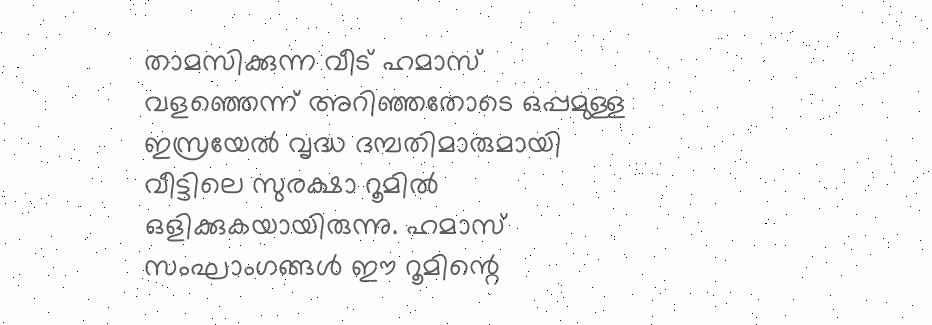താമസിക്കുന്ന വീട് ഹമാസ് വളഞ്ഞെന്ന് അറിഞ്ഞതോടെ ഒപ്പമുള്ള ഇസ്രയേല്‍ വൃദ്ധ ദമ്പതിമാരുമായി വീട്ടിലെ സുരക്ഷാ റൂമില്‍ ഒളിക്കുകയായിരുന്നു. ഹമാസ് സംഘാംഗങ്ങള്‍ ഈ റൂമിന്റെ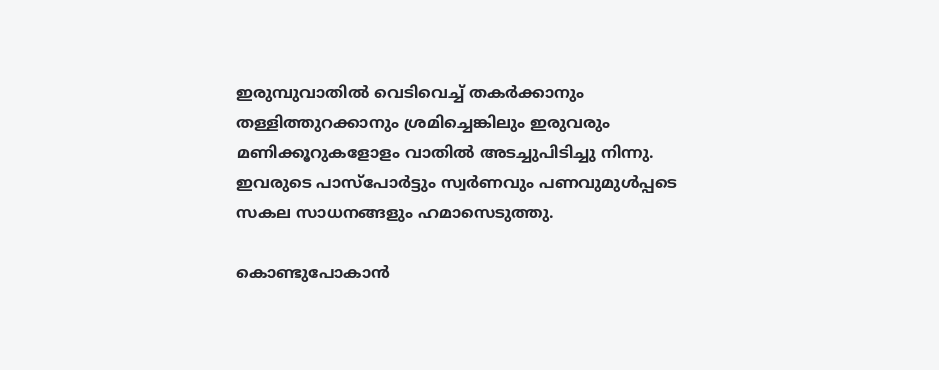ഇരുമ്പുവാതില്‍ വെടിവെച്ച് തകര്‍ക്കാനും തള്ളിത്തുറക്കാനും ശ്രമിച്ചെങ്കിലും ഇരുവരും മണിക്കൂറുകളോളം വാതില്‍ അടച്ചുപിടിച്ചു നിന്നു. ഇവരുടെ പാസ്‌പോര്‍ട്ടും സ്വര്‍ണവും പണവുമുള്‍പ്പടെ സകല സാധനങ്ങളും ഹമാസെടുത്തു.

കൊണ്ടുപോകാന്‍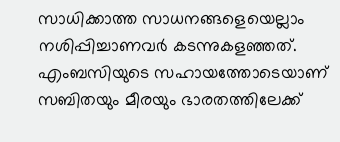സാധിക്കാത്ത സാധനങ്ങളെയെല്ലാം നശിപ്പിച്ചാണവര്‍ കടന്നുകളഞ്ഞത്. എംബസിയുടെ സഹായത്തോടെയാണ് സബിതയും മീരയും ഭാരതത്തിലേക്ക്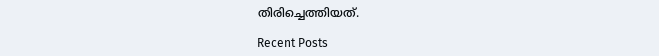തിരിച്ചെത്തിയത്.

Recent Posts